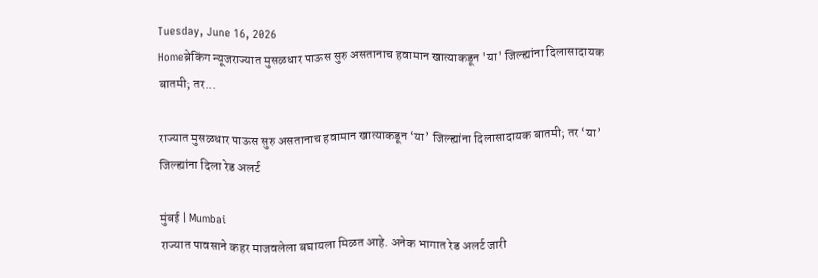Tuesday, June 16, 2026
Homeब्रेकिंग न्यूजराज्यात मुसळधार पाऊस सुरु असतानाच हवामान खात्याकडून 'या' जिल्ह्यांना दिलासादायक बातमी; तर...

राज्यात मुसळधार पाऊस सुरु असतानाच हवामान खात्याकडून ‘या’ जिल्ह्यांना दिलासादायक बातमी; तर ‘या’ जिल्ह्यांना दिला रेड अलर्ट

मुंबई | Mumbai
राज्यात पावसाने कहर माजवलेला बघायला मिळत आहे. अनेक भागात रेड अलर्ट जारी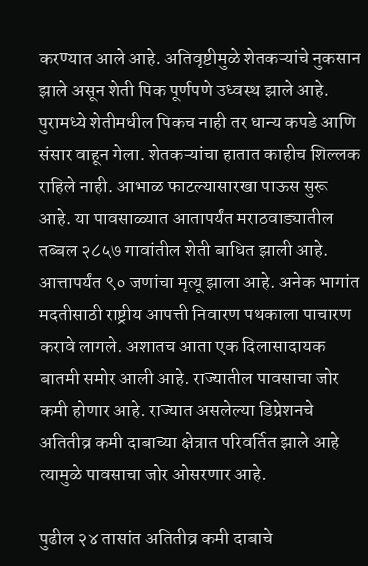करण्यात आले आहे. अतिवृष्टीमुळे शेतकऱ्यांचे नुकसान झाले असून शेती पिक पूर्णपणे उध्वस्थ झाले आहे. पुरामध्ये शेतीमधील पिकच नाही तर धान्य कपडे आणि संसार वाहून गेला. शेतकऱ्यांचा हातात काहीच शिल्लक राहिले नाही. आभाळ फाटल्यासारखा पाऊस सुरू आहे. या पावसाळ्यात आतापर्यंत मराठवाड्यातील तब्बल २८५७ गावांतील शेती बाधित झाली आहे. आत्तापर्यंत ९० जणांचा मृत्यू झाला आहे. अनेक भागांत मदतीसाठी राष्ट्रीय आपत्ती निवारण पथकाला पाचारण करावे लागले. अशातच आता एक दिलासादायक बातमी समोर आली आहे. राज्यातील पावसाचा जोर कमी होणार आहे. राज्यात असलेल्या डिप्रेशनचे अतितीव्र कमी दाबाच्या क्षेत्रात परिवर्तित झाले आहे त्यामुळे पावसाचा जोर ओसरणार आहे.

पुढील २४ तासांत अतितीव्र कमी दाबाचे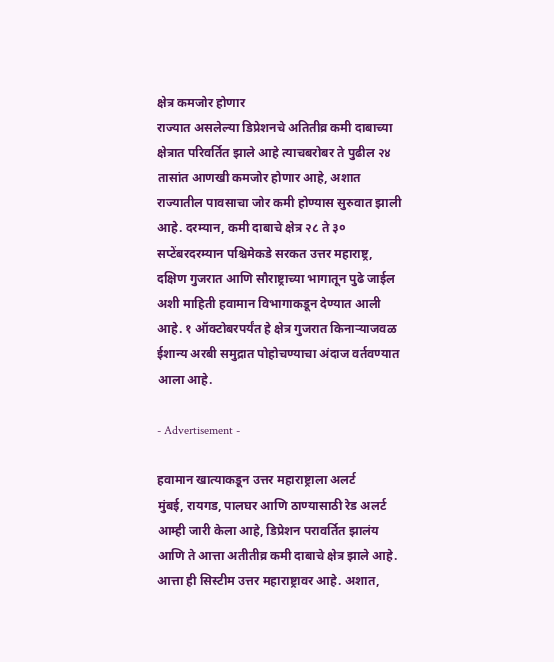क्षेत्र कमजोर होणार
राज्यात असलेल्या डिप्रेशनचे अतितीव्र कमी दाबाच्या क्षेत्रात परिवर्तित झाले आहे त्याचबरोबर ते पुढील २४ तासांत आणखी कमजोर होणार आहे, अशात राज्यातील पावसाचा जोर कमी होण्यास सुरुवात झाली आहे. दरम्यान, कमी दाबाचे क्षेत्र २८ ते ३० सप्टेंबरदरम्यान पश्चिमेकडे सरकत उत्तर महाराष्ट्र, दक्षिण गुजरात आणि सौराष्ट्राच्या भागातून पुढे जाईल अशी माहिती हवामान विभागाकडून देण्यात आली आहे. १ ऑक्टोबरपर्यंत हे क्षेत्र गुजरात किनाऱ्याजवळ ईशान्य अरबी समुद्रात पोहोचण्याचा अंदाज वर्तवण्यात आला आहे.

- Advertisement -

हवामान खात्याकडून उत्तर महाराष्ट्राला अलर्ट
मुंबई, रायगड, पालघर आणि ठाण्यासाठी रेड अलर्ट आम्ही जारी केला आहे, डिप्रेशन परावर्तित झालंय आणि ते आत्ता अतीतीव्र कमी दाबाचे क्षेत्र झाले आहे. आत्ता ही सिस्टीम उत्तर महाराष्ट्रावर आहे. अशात,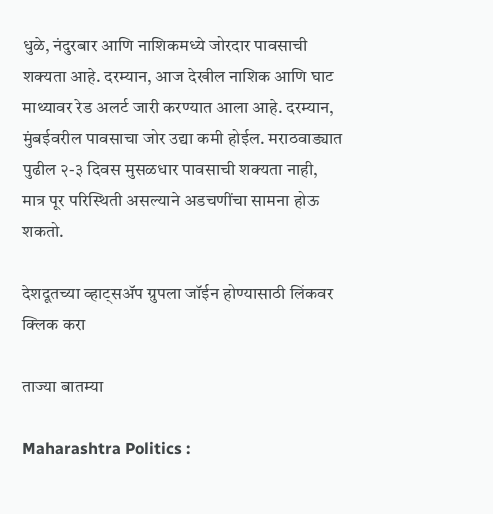धुळे, नंदुरबार आणि नाशिकमध्ये जोरदार पावसाची शक्यता आहे. दरम्यान, आज देखील नाशिक आणि घाट माथ्यावर रेड अलर्ट जारी करण्यात आला आहे. दरम्यान, मुंबईवरील पावसाचा जोर उद्या कमी होईल. मराठवाड्यात पुढील २-३ दिवस मुसळधार पावसाची शक्यता नाही, मात्र पूर परिस्थिती असल्याने अडचणींचा सामना होऊ शकतो.

देशदूतच्या व्हाट्सॲप ग्रुपला जॉईन होण्यासाठी लिंकवर क्लिक करा

ताज्या बातम्या

Maharashtra Politics :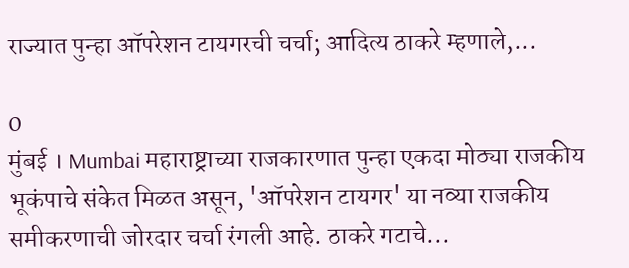राज्यात पुन्हा ऑपरेशन टायगरची चर्चा; आदित्य ठाकरे म्हणाले,...

0
मुंबई । Mumbai महाराष्ट्राच्या राजकारणात पुन्हा एकदा मोठ्या राजकीय भूकंपाचे संकेत मिळत असून, 'ऑपरेशन टायगर' या नव्या राजकीय समीकरणाची जोरदार चर्चा रंगली आहे. ठाकरे गटाचे...